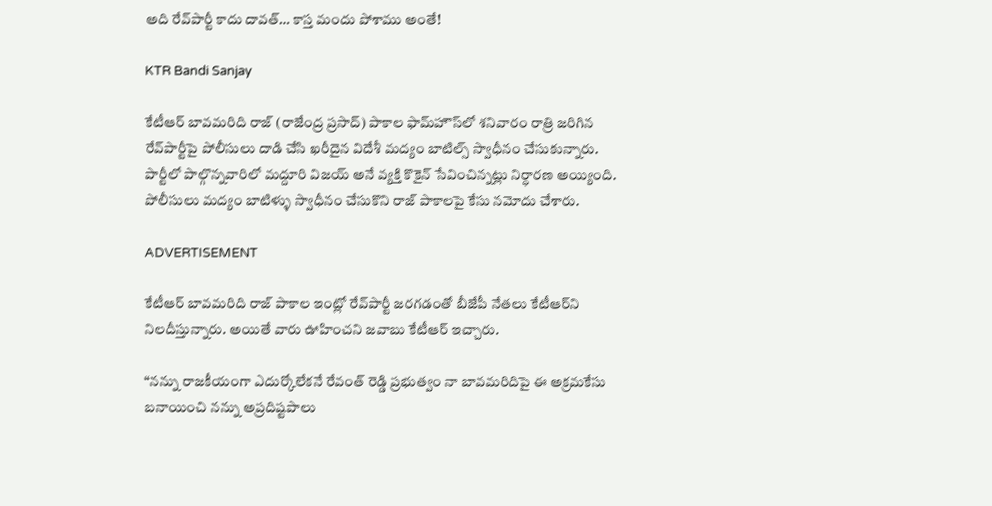అది రేవ్‌పార్టీ కాదు దావత్… కాస్త మందు పోశాము అంతే!

KTR Bandi Sanjay

కేటీఆర్‌ బావమరిది రాజ్‌ (రాజేంద్ర ప్రసాద్‌) పాకాల ఫామ్‌హౌస్‌లో శనివారం రాత్రి జరిగిన రేవ్‌పార్టీపై పోలీసులు దాడి చేసి ఖరీదైన విదేశీ మద్యం బాటిల్స్ స్వాధీనం చేసుకున్నారు. పార్టీలో పాల్గొన్నవారిలో మద్దూరి విజయ్‌ అనే వ్యక్తి కొకైన్ సేవించిన్నట్లు నిర్ధారణ అయ్యింది. పోలీసులు మద్యం బాటిళ్ళు స్వాధీనం చేసుకొని రాజ్‌ పాకాలపై కేసు నమోదు చేశారు.

ADVERTISEMENT

కేటీఆర్‌ బావమరిది రాజ్‌ పాకాల ఇంట్లో రేవ్‌పార్టీ జరగడంతో బీజేపీ నేతలు కేటీఆర్‌ని నిలదీస్తున్నారు. అయితే వారు ఊహించని జవాబు కేటీఆర్‌ ఇచ్చారు.

“నన్ను రాజకీయంగా ఎదుర్కోలేకనే రేవంత్‌ రెడ్డి ప్రభుత్వం నా బావమరిదిపై ఈ అక్రమకేసు బనాయించి నన్ను అప్రదిష్టపాలు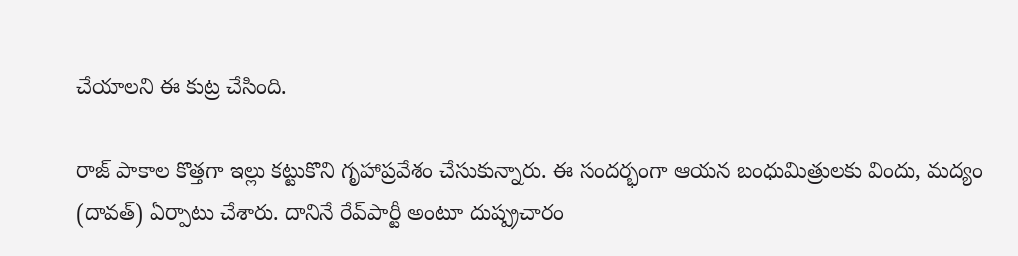చేయాలని ఈ కుట్ర చేసింది.

రాజ్‌ పాకాల కొత్తగా ఇల్లు కట్టుకొని గృహాప్రవేశం చేసుకున్నారు. ఈ సందర్భంగా ఆయన బంధుమిత్రులకు విందు, మద్యం (దావత్) ఏర్పాటు చేశారు. దానినే రేవ్‌పార్టీ అంటూ దుష్ప్రచారం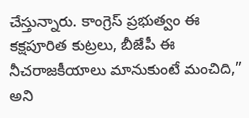చేస్తున్నారు. కాంగ్రెస్‌ ప్రభుత్వం ఈ కక్షపూరిత కుట్రలు, బీజేపీ ఈ నీచరాజకీయాలు మానుకుంటే మంచిది,” అని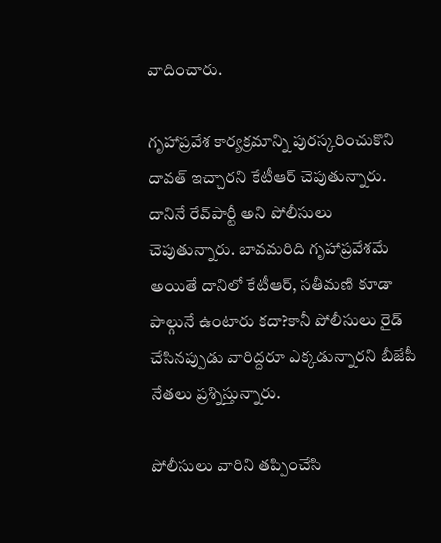వాదించారు.

గృహాప్రవేశ కార్యక్రమాన్ని పురస్కరించుకొని దావత్ ఇచ్చారని కేటీఆర్‌ చెపుతున్నారు. దానినే రేవ్‌పార్టీ అని పోలీసులు చెపుతున్నారు. బావమరిది గృహాప్రవేశమే అయితే దానిలో కేటీఆర్‌, సతీమణి కూడా పాల్గునే ఉంటారు కదా?కానీ పోలీసులు రైడ్ చేసినప్పుడు వారిద్దరూ ఎక్కడున్నారని బీజేపీ నేతలు ప్రశ్నిస్తున్నారు.

పోలీసులు వారిని తప్పించేసి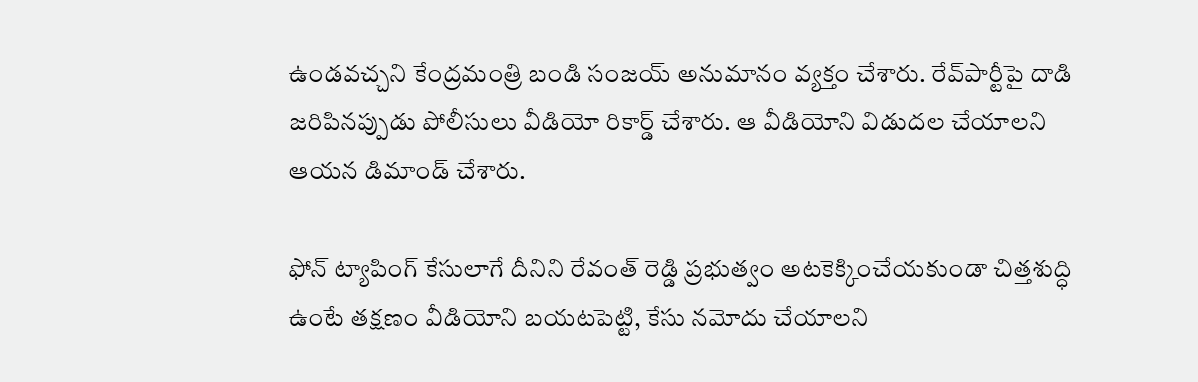ఉండవచ్చని కేంద్రమంత్రి బండి సంజయ్‌ అనుమానం వ్యక్తం చేశారు. రేవ్‌పార్టీపై దాడి జరిపినప్పుడు పోలీసులు వీడియో రికార్డ్ చేశారు. ఆ వీడియోని విడుదల చేయాలని ఆయన డిమాండ్ చేశారు.

ఫోన్‌ ట్యాపింగ్‌ కేసులాగే దీనిని రేవంత్‌ రెడ్డి ప్రభుత్వం అటకెక్కించేయకుండా చిత్తశుద్ధి ఉంటే తక్షణం వీడియోని బయటపెట్టి, కేసు నమోదు చేయాలని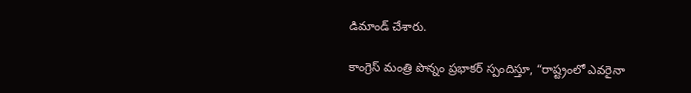డిమాండ్ చేశారు.

కాంగ్రెస్ మంత్రి పొన్నం ప్రభాకర్‌ స్పందిస్తూ, “రాష్ట్రంలో ఎవరైనా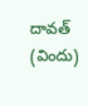దావత్ (విందు)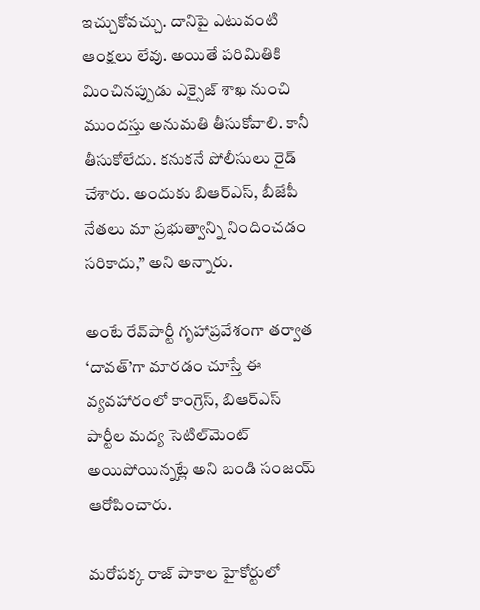ఇచ్చుకోవచ్చు. దానిపై ఎటువంటి ఆంక్షలు లేవు. అయితే పరిమితికి మించినప్పుడు ఎక్సైజ్ శాఖ నుంచి ముందస్తు అనుమతి తీసుకోవాలి. కానీ తీసుకోలేదు. కనుకనే పోలీసులు రైడ్ చేశారు. అందుకు బిఆర్ఎస్, బీజేపీ నేతలు మా ప్రభుత్వాన్ని నిందించడం సరికాదు,” అని అన్నారు.

అంటే రేవ్‌పార్టీ గృహాప్రవేశంగా తర్వాత ‘దావత్’గా మారడం చూస్తే ఈ వ్యవహారంలో కాంగ్రెస్‌, బిఆర్ఎస్ పార్టీల మద్య సెటిల్‌మెంట్ అయిపోయిన్నట్లే అని బండి సంజయ్‌ ఆరోపించారు.

మరోపక్క రాజ్ పాకాల హైకోర్టులో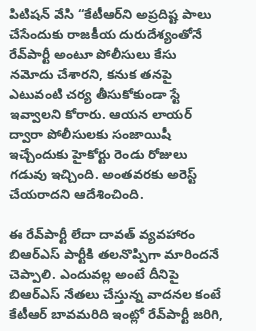పిటిషన్‌ వేసి “కేటీఆర్‌ని అప్రదిష్ట పాలు చేసేందుకు రాజకీయ దురుదేశ్యంతోనే రేవ్‌పార్టీ అంటూ పోలీసులు కేసు నమోదు చేశారని, కనుక తనపై ఎటువంటి చర్య తీసుకోకుండా స్టే ఇవ్వాలని కోరారు. ఆయన లాయర్ ద్వారా పోలీసులకు సంజాయిషీ ఇచ్చేందుకు హైకోర్టు రెండు రోజులు గడువు ఇచ్చింది. అంతవరకు అరెస్ట్ చేయరాదని ఆదేశించింది.

ఈ రేవ్‌పార్టీ లేదా దావత్ వ్యవహారం బిఆర్ఎస్ పార్టీకి తలనొప్పిగా మారిందనే చెప్పాలి. ఎందువల్ల అంటే దీనిపై బిఆర్ఎస్ నేతలు చేస్తున్న వాదనల కంటే కేటీఆర్‌ బావమరిది ఇంట్లో రేవ్‌పార్టీ జరిగి,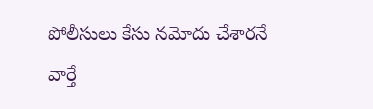పోలీసులు కేసు నమోదు చేశారనే వార్తే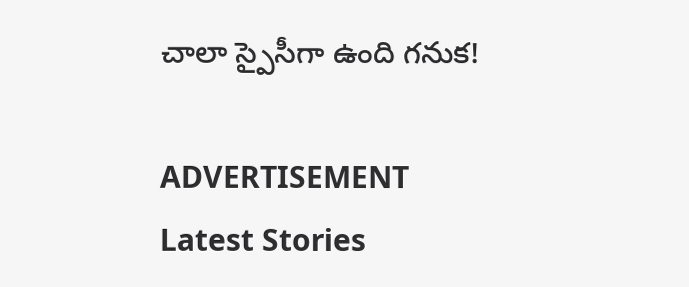చాలా స్పైసీగా ఉంది గనుక!

ADVERTISEMENT
Latest Stories